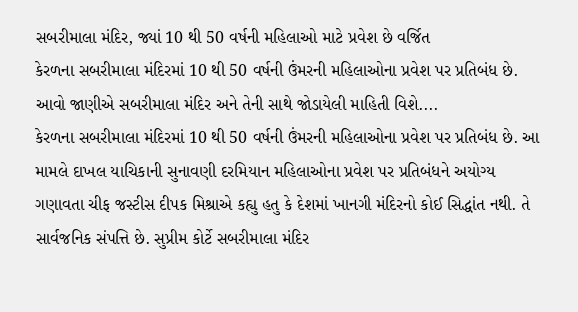સબરીમાલા મંદિર, જ્યાં 10 થી 50 વર્ષની મહિલાઓ માટે પ્રવેશ છે વર્જિત
કેરળના સબરીમાલા મંદિરમાં 10 થી 50 વર્ષની ઉંમરની મહિલાઓના પ્રવેશ પર પ્રતિબંધ છે. આવો જાણીએ સબરીમાલા મંદિર અને તેની સાથે જોડાયેલી માહિતી વિશે....
કેરળના સબરીમાલા મંદિરમાં 10 થી 50 વર્ષની ઉંમરની મહિલાઓના પ્રવેશ પર પ્રતિબંધ છે. આ મામલે દાખલ યાચિકાની સુનાવણી દરમિયાન મહિલાઓના પ્રવેશ પર પ્રતિબંધને અયોગ્ય ગણાવતા ચીફ જસ્ટીસ દીપક મિશ્રાએ કહ્યુ હતુ કે દેશમાં ખાનગી મંદિરનો કોઈ સિદ્ધાંત નથી. તે સાર્વજનિક સંપત્તિ છે. સુપ્રીમ કોર્ટે સબરીમાલા મંદિર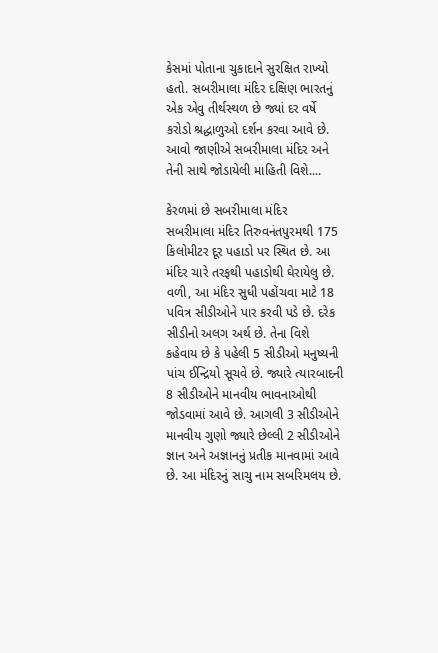કેસમાં પોતાના ચુકાદાને સુરક્ષિત રાખ્યો હતો. સબરીમાલા મંદિર દક્ષિણ ભારતનું એક એવુ તીર્થસ્થળ છે જ્યાં દર વર્ષે કરોડો શ્રદ્ધાળુઓ દર્શન કરવા આવે છે. આવો જાણીએ સબરીમાલા મંદિર અને તેની સાથે જોડાયેલી માહિતી વિશે....

કેરળમાં છે સબરીમાલા મંદિર
સબરીમાલા મંદિર તિરુવનંતપુરમથી 175 કિલોમીટર દૂર પહાડો પર સ્થિત છે. આ મંદિર ચારે તરફથી પહાડોથી ઘેરાયેલુ છે. વળી, આ મંદિર સુધી પહોંચવા માટે 18 પવિત્ર સીડીઓને પાર કરવી પડે છે. દરેક સીડીનો અલગ અર્થ છે. તેના વિશે કહેવાય છે કે પહેલી 5 સીડીઓ મનુષ્યની પાંચ ઈન્દ્રિયો સૂચવે છે. જ્યારે ત્યારબાદની 8 સીડીઓને માનવીય ભાવનાઓથી જોડવામાં આવે છે. આગલી 3 સીડીઓને માનવીય ગુણો જ્યારે છેલ્લી 2 સીડીઓને જ્ઞાન અને અજ્ઞાનનું પ્રતીક માનવામાં આવે છે. આ મંદિરનું સાચુ નામ સબરિમલય છે.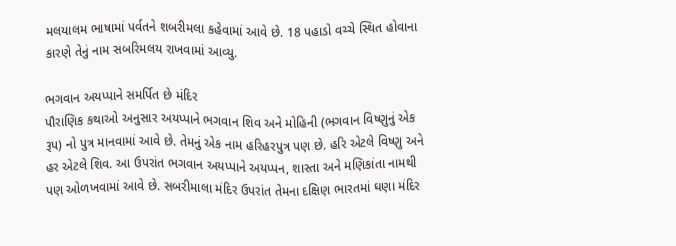મલયાલમ ભાષામાં પર્વતને શબરીમલા કહેવામાં આવે છે. 18 પહાડો વચ્ચે સ્થિત હોવાના કારણે તેનું નામ સબરિમલય રાખવામાં આવ્યુ.

ભગવાન અયપ્પાને સમર્પિત છે મંદિર
પૌરાણિક કથાઓ અનુસાર અયપ્પાને ભગવાન શિવ અને મોહિની (ભગવાન વિષ્ણુનું એક રૂપ) નો પુત્ર માનવામાં આવે છે. તેમનું એક નામ હરિહરપુત્ર પણ છે. હરિ એટલે વિષ્ણુ અને હર એટલે શિવ. આ ઉપરાંત ભગવાન અયપ્પાને અયપ્પન, શાસ્તા અને મણિકાંતા નામથી પણ ઓળખવામાં આવે છે. સબરીમાલા મંદિર ઉપરાંત તેમના દક્ષિણ ભારતમાં ઘણા મંદિર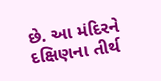છે. આ મંદિરને દક્ષિણના તીર્થ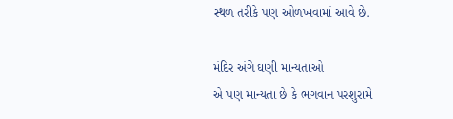સ્થળ તરીકે પણ ઓળખવામાં આવે છે.

મંદિર અંગે ઘણી માન્યતાઓ
એ પણ માન્યતા છે કે ભગવાન પરશુરામે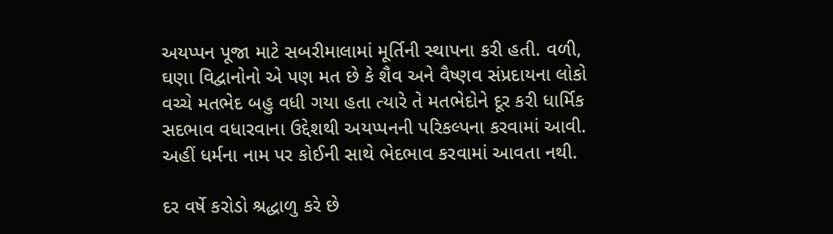અયપ્પન પૂજા માટે સબરીમાલામાં મૂર્તિની સ્થાપના કરી હતી. વળી, ઘણા વિદ્વાનોનો એ પણ મત છે કે શૈવ અને વૈષ્ણવ સંપ્રદાયના લોકો વચ્ચે મતભેદ બહુ વધી ગયા હતા ત્યારે તે મતભેદોને દૂર કરી ધાર્મિક સદભાવ વધારવાના ઉદ્દેશથી અયપ્પનની પરિકલ્પના કરવામાં આવી. અહીં ધર્મના નામ પર કોઈની સાથે ભેદભાવ કરવામાં આવતા નથી.

દર વર્ષે કરોડો શ્રદ્ધાળુ કરે છે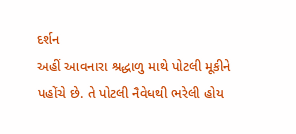દર્શન
અહીં આવનારા શ્રદ્ધાળુ માથે પોટલી મૂકીને પહોંચે છે. તે પોટલી નૈવેધથી ભરેલી હોય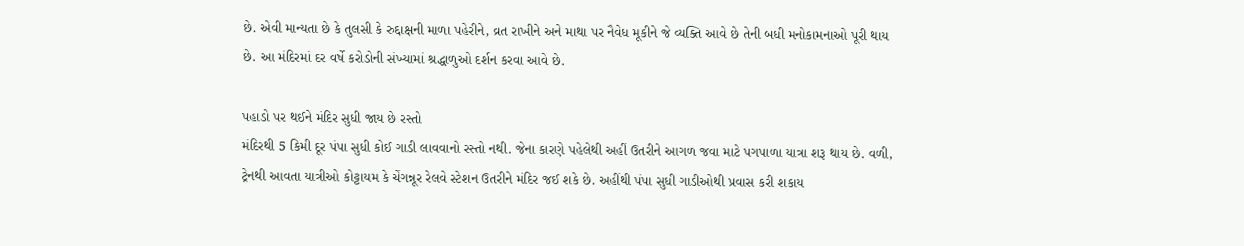છે. એવી માન્યતા છે કે તુલસી કે રુદ્દાક્ષની માળા પહેરીને, વ્રત રાખીને અને માથા પર નૈવેધ મૂકીને જે વ્યક્તિ આવે છે તેની બધી મનોકામનાઓ પૂરી થાય છે. આ મંદિરમાં દર વર્ષે કરોડોની સંખ્યામાં શ્રદ્ધાળુઓ દર્શન કરવા આવે છે.

પહાડો પર થઈને મંદિર સુધી જાય છે રસ્તો
મંદિરથી 5 કિમી દૂર પંપા સુધી કોઈ ગાડી લાવવાનો રસ્તો નથી. જેના કારણે પહેલેથી અહીં ઉતરીને આગળ જવા માટે પગપાળા યાત્રા શરૂ થાય છે. વળી, ટ્રેનથી આવતા યાત્રીઓ કોટ્ટાયમ કે ચેંગન્નૂર રેલવે સ્ટેશન ઉતરીને મંદિર જઈ શકે છે. અહીંથી પંપા સુધી ગાડીઓથી પ્રવાસ કરી શકાય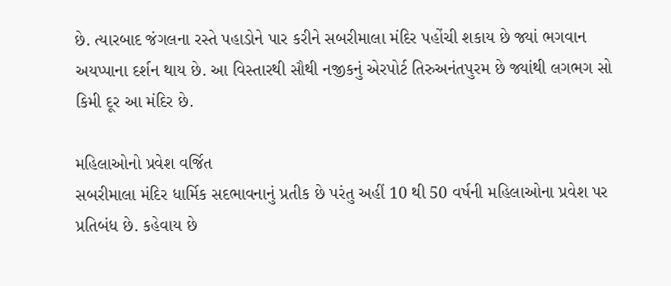છે. ત્યારબાદ જંગલના રસ્તે પહાડોને પાર કરીને સબરીમાલા મંદિર પહોંચી શકાય છે જ્યાં ભગવાન અયપ્પાના દર્શન થાય છે. આ વિસ્તારથી સૌથી નજીકનું એરપોર્ટ તિરુઅનંતપુરમ છે જ્યાંથી લગભગ સો કિમી દૂર આ મંદિર છે.

મહિલાઓનો પ્રવેશ વર્જિત
સબરીમાલા મંદિર ધાર્મિક સદભાવનાનું પ્રતીક છે પરંતુ અહીં 10 થી 50 વર્ષની મહિલાઓના પ્રવેશ પર પ્રતિબંધ છે. કહેવાય છે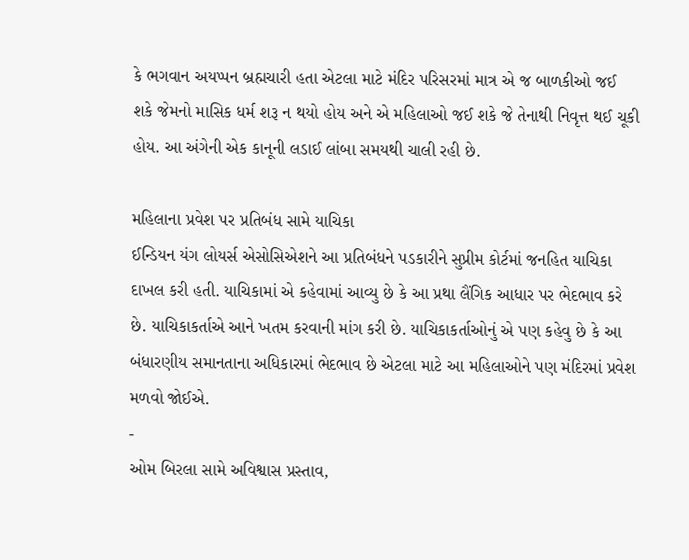કે ભગવાન અયપ્પન બ્રહ્મચારી હતા એટલા માટે મંદિર પરિસરમાં માત્ર એ જ બાળકીઓ જઈ શકે જેમનો માસિક ધર્મ શરૂ ન થયો હોય અને એ મહિલાઓ જઈ શકે જે તેનાથી નિવૃત્ત થઈ ચૂકી હોય. આ અંગેની એક કાનૂની લડાઈ લાંબા સમયથી ચાલી રહી છે.

મહિલાના પ્રવેશ પર પ્રતિબંધ સામે યાચિકા
ઈન્ડિયન યંગ લોયર્સ એસોસિએશને આ પ્રતિબંધને પડકારીને સુપ્રીમ કોર્ટમાં જનહિત યાચિકા દાખલ કરી હતી. યાચિકામાં એ કહેવામાં આવ્યુ છે કે આ પ્રથા લૈંગિક આધાર પર ભેદભાવ કરે છે. યાચિકાકર્તાએ આને ખતમ કરવાની માંગ કરી છે. યાચિકાકર્તાઓનું એ પણ કહેવુ છે કે આ બંધારણીય સમાનતાના અધિકારમાં ભેદભાવ છે એટલા માટે આ મહિલાઓને પણ મંદિરમાં પ્રવેશ મળવો જોઈએ.
-
ઓમ બિરલા સામે અવિશ્વાસ પ્રસ્તાવ,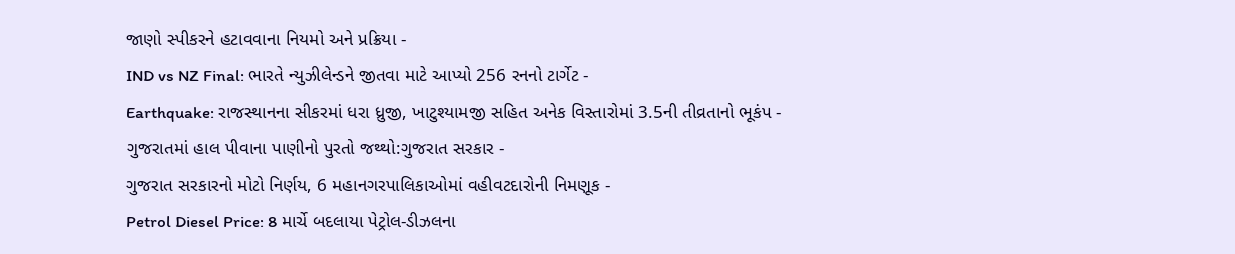જાણો સ્પીકરને હટાવવાના નિયમો અને પ્રક્રિયા -
IND vs NZ Final: ભારતે ન્યુઝીલેન્ડને જીતવા માટે આપ્યો 256 રનનો ટાર્ગેટ -
Earthquake: રાજસ્થાનના સીકરમાં ધરા ધ્રુજી, ખાટુશ્યામજી સહિત અનેક વિસ્તારોમાં 3.5ની તીવ્રતાનો ભૂકંપ -
ગુજરાતમાં હાલ પીવાના પાણીનો પુરતો જથ્થો:ગુજરાત સરકાર -
ગુજરાત સરકારનો મોટો નિર્ણય, 6 મહાનગરપાલિકાઓમાં વહીવટદારોની નિમણૂક -
Petrol Diesel Price: 8 માર્ચે બદલાયા પેટ્રોલ-ડીઝલના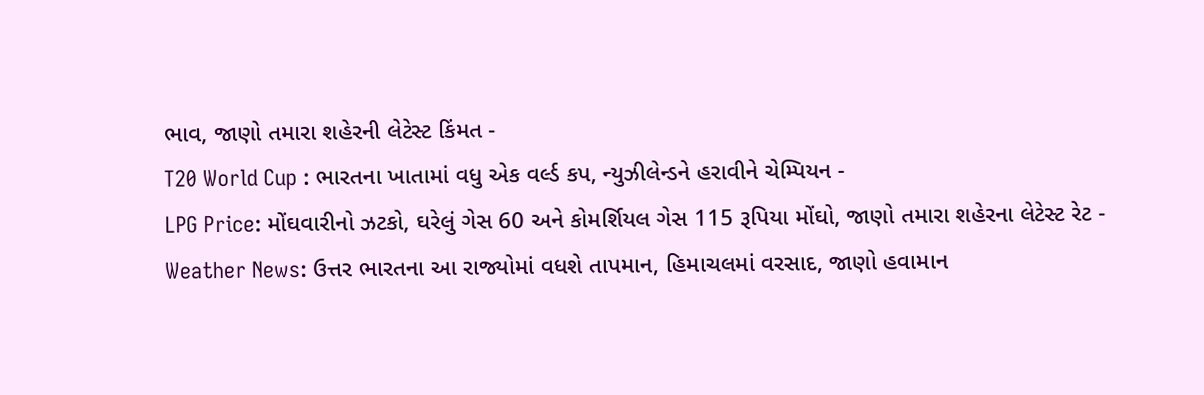ભાવ, જાણો તમારા શહેરની લેટેસ્ટ કિંમત -
T20 World Cup : ભારતના ખાતામાં વધુ એક વર્લ્ડ કપ, ન્યુઝીલેન્ડને હરાવીને ચેમ્પિયન -
LPG Price: મોંઘવારીનો ઝટકો, ઘરેલું ગેસ 60 અને કોમર્શિયલ ગેસ 115 રૂપિયા મોંઘો, જાણો તમારા શહેરના લેટેસ્ટ રેટ -
Weather News: ઉત્તર ભારતના આ રાજ્યોમાં વધશે તાપમાન, હિમાચલમાં વરસાદ, જાણો હવામાન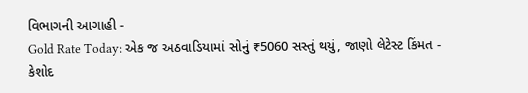વિભાગની આગાહી -
Gold Rate Today: એક જ અઠવાડિયામાં સોનું ₹5060 સસ્તું થયું, જાણો લેટેસ્ટ કિંમત -
કેશોદ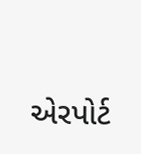એરપોર્ટ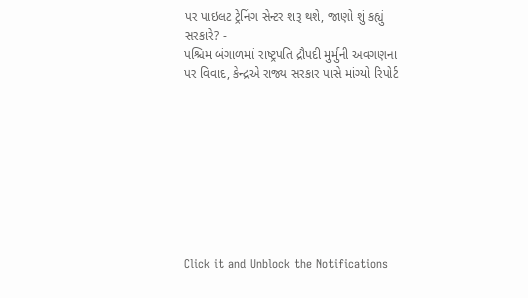પર પાઇલટ ટ્રેનિંગ સેન્ટર શરૂ થશે, જાણો શું કહ્યું સરકારે? -
પશ્ચિમ બંગાળમાં રાષ્ટ્રપતિ દ્રૌપદી મુર્મુની અવગણના પર વિવાદ, કેન્દ્રએ રાજ્ય સરકાર પાસે માંગ્યો રિપોર્ટ









Click it and Unblock the Notifications